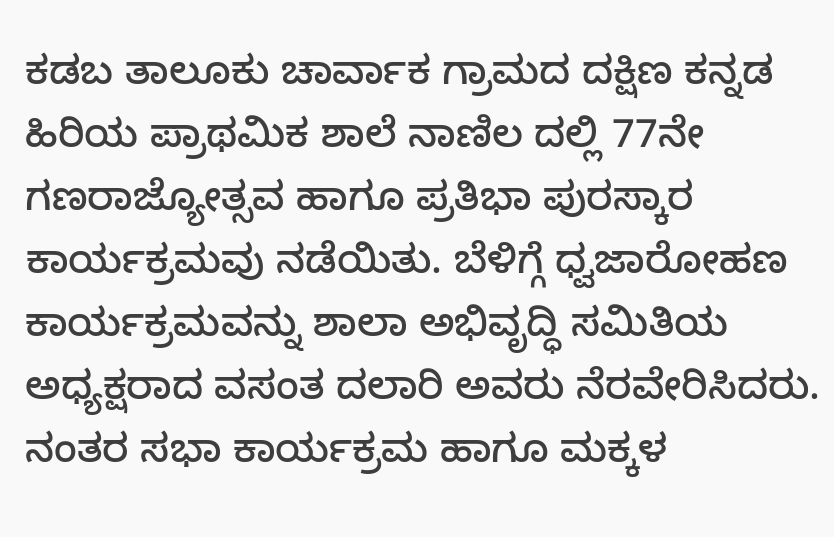ಕಡಬ ತಾಲೂಕು ಚಾರ್ವಾಕ ಗ್ರಾಮದ ದಕ್ಷಿಣ ಕನ್ನಡ ಹಿರಿಯ ಪ್ರಾಥಮಿಕ ಶಾಲೆ ನಾಣಿಲ ದಲ್ಲಿ 77ನೇ ಗಣರಾಜ್ಯೋತ್ಸವ ಹಾಗೂ ಪ್ರತಿಭಾ ಪುರಸ್ಕಾರ ಕಾರ್ಯಕ್ರಮವು ನಡೆಯಿತು. ಬೆಳಿಗ್ಗೆ ಧ್ವಜಾರೋಹಣ ಕಾರ್ಯಕ್ರಮವನ್ನು ಶಾಲಾ ಅಭಿವೃದ್ಧಿ ಸಮಿತಿಯ ಅಧ್ಯಕ್ಷರಾದ ವಸಂತ ದಲಾರಿ ಅವರು ನೆರವೇರಿಸಿದರು. ನಂತರ ಸಭಾ ಕಾರ್ಯಕ್ರಮ ಹಾಗೂ ಮಕ್ಕಳ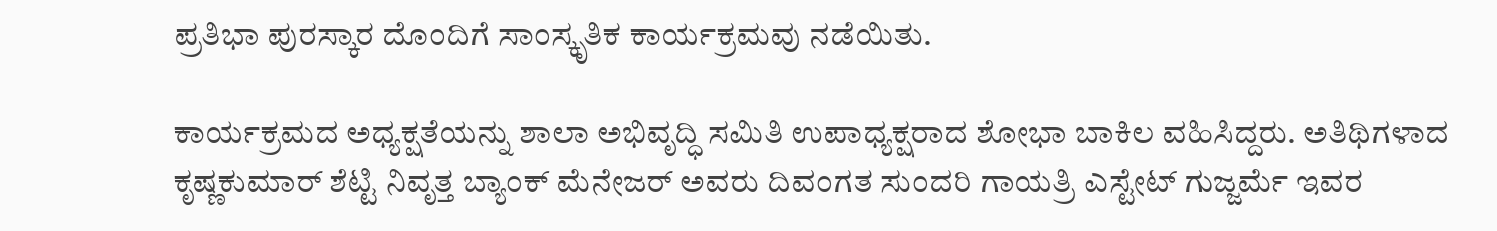ಪ್ರತಿಭಾ ಪುರಸ್ಕಾರ ದೊಂದಿಗೆ ಸಾಂಸ್ಕೃತಿಕ ಕಾರ್ಯಕ್ರಮವು ನಡೆಯಿತು.

ಕಾರ್ಯಕ್ರಮದ ಅಧ್ಯಕ್ಷತೆಯನ್ನು ಶಾಲಾ ಅಭಿವೃದ್ಧಿ ಸಮಿತಿ ಉಪಾಧ್ಯಕ್ಷರಾದ ಶೋಭಾ ಬಾಕಿಲ ವಹಿಸಿದ್ದರು. ಅತಿಥಿಗಳಾದ ಕೃಷ್ಣಕುಮಾರ್ ಶೆಟ್ಟಿ ನಿವೃತ್ತ ಬ್ಯಾಂಕ್ ಮೆನೇಜರ್ ಅವರು ದಿವಂಗತ ಸುಂದರಿ ಗಾಯತ್ರಿ ಎಸ್ಟೇಟ್ ಗುಜ್ಜರ್ಮೆ ಇವರ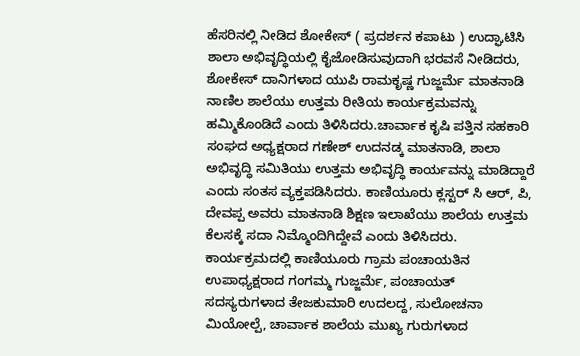ಹೆಸರಿನಲ್ಲಿ ನೀಡಿದ ಶೋಕೇಸ್ ( ಪ್ರದರ್ಶನ ಕಪಾಟು ) ಉದ್ಘಾಟಿಸಿ ಶಾಲಾ ಅಭಿವೃದ್ಧಿಯಲ್ಲಿ ಕೈಜೋಡಿಸುವುದಾಗಿ ಭರವಸೆ ನೀಡಿದರು, ಶೋಕೇಸ್ ದಾನಿಗಳಾದ ಯುಪಿ ರಾಮಕೃಷ್ಣ ಗುಜ್ಜರ್ಮೆ ಮಾತನಾಡಿ ನಾಣಿಲ ಶಾಲೆಯು ಉತ್ತಮ ರೀತಿಯ ಕಾರ್ಯಕ್ರಮವನ್ನು ಹಮ್ಮಿಕೊಂಡಿದೆ ಎಂದು ತಿಳಿಸಿದರು.ಚಾರ್ವಾಕ ಕೃಷಿ ಪತ್ತಿನ ಸಹಕಾರಿ ಸಂಘದ ಅಧ್ಯಕ್ಷರಾದ ಗಣೇಶ್ ಉದನಡ್ಕ ಮಾತನಾಡಿ, ಶಾಲಾ ಅಭಿವೃದ್ಧಿ ಸಮಿತಿಯು ಉತ್ತಮ ಅಭಿವೃದ್ಧಿ ಕಾರ್ಯವನ್ನು ಮಾಡಿದ್ದಾರೆ ಎಂದು ಸಂತಸ ವ್ಯಕ್ತಪಡಿಸಿದರು. ಕಾಣಿಯೂರು ಕ್ಲಸ್ಟರ್ ಸಿ ಆರ್, ಪಿ, ದೇವಪ್ಪ ಅವರು ಮಾತನಾಡಿ ಶಿಕ್ಷಣ ಇಲಾಖೆಯು ಶಾಲೆಯ ಉತ್ತಮ ಕೆಲಸಕ್ಕೆ ಸದಾ ನಿಮ್ಮೊಂದಿಗಿದ್ದೇವೆ ಎಂದು ತಿಳಿಸಿದರು. ಕಾರ್ಯಕ್ರಮದಲ್ಲಿ ಕಾಣಿಯೂರು ಗ್ರಾಮ ಪಂಚಾಯತಿನ ಉಪಾಧ್ಯಕ್ಷರಾದ ಗಂಗಮ್ಮ ಗುಜ್ಜರ್ಮೆ, ಪಂಚಾಯತ್ ಸದಸ್ಯರುಗಳಾದ ತೇಜಕುಮಾರಿ ಉದಲದ್ದ, ಸುಲೋಚನಾ ಮಿಯೋಲ್ಪೆ, ಚಾರ್ವಾಕ ಶಾಲೆಯ ಮುಖ್ಯ ಗುರುಗಳಾದ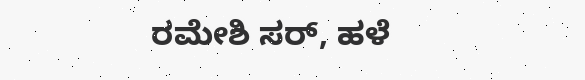ರಮೇಶಿ ಸರ್, ಹಳೆ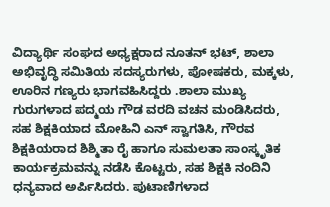ವಿದ್ಯಾರ್ಥಿ ಸಂಘದ ಅಧ್ಯಕ್ಷರಾದ ನೂತನ್ ಭಟ್, ಶಾಲಾ ಅಭಿವೃದ್ಧಿ ಸಮಿತಿಯ ಸದಸ್ಯರುಗಳು, ಪೋಷಕರು, ಮಕ್ಕಳು, ಊರಿನ ಗಣ್ಯರು ಭಾಗವಹಿಸಿದ್ದರು .ಶಾಲಾ ಮುಖ್ಯ ಗುರುಗಳಾದ ಪದ್ಮಯ ಗೌಡ ವರದಿ ವಚನ ಮಂಡಿಸಿದರು, ಸಹ ಶಿಕ್ಷಕಿಯಾದ ಮೋಹಿನಿ ಎನ್ ಸ್ವಾಗತಿಸಿ, ಗೌರವ ಶಿಕ್ಷಕಿಯರಾದ ಶಿಶ್ಮಿತಾ ರೈ ಹಾಗೂ ಸುಮಲತಾ ಸಾಂಸ್ಕೃತಿಕ ಕಾರ್ಯಕ್ರಮವನ್ನು ನಡೆಸಿ ಕೊಟ್ಟರು, ಸಹ ಶಿಕ್ಷಕಿ ನಂದಿನಿ ಧನ್ಯವಾದ ಅರ್ಪಿಸಿದರು. ಪುಟಾಣಿಗಳಾದ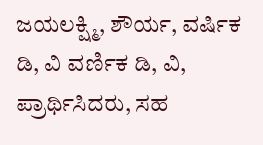ಜಯಲಕ್ಷ್ಮಿ, ಶೌರ್ಯ, ವರ್ಷಿಕ ಡಿ, ವಿ ವರ್ಣಿಕ ಡಿ, ವಿ, ಪ್ರಾರ್ಥಿಸಿದರು, ಸಹ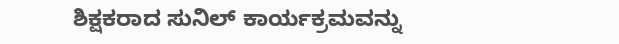ಶಿಕ್ಷಕರಾದ ಸುನಿಲ್ ಕಾರ್ಯಕ್ರಮವನ್ನು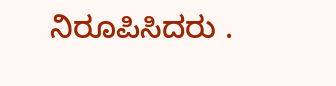ನಿರೂಪಿಸಿದರು .